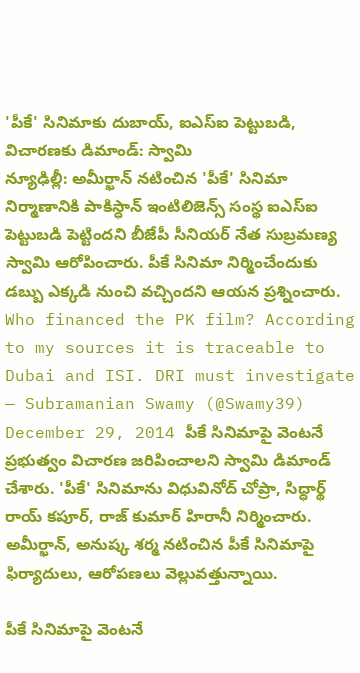'పీకే' సినిమాకు దుబాయ్, ఐఎస్ఐ పెట్టుబడి, విచారణకు డిమాండ్: స్వామి
న్యూఢిల్లీ: అమీర్ఖాన్ నటించిన 'పీకే' సినిమా నిర్మాణానికి పాకిస్ధాన్ ఇంటిలిజెన్స్ సంస్థ ఐఎస్ఐ పెట్టుబడి పెట్టిందని బీజేపీ సీనియర్ నేత సుబ్రమణ్య స్వామి ఆరోపించారు. పీకే సినిమా నిర్మించేందుకు డబ్బు ఎక్కడి నుంచి వచ్చిందని ఆయన ప్రశ్నించారు.
Who financed the PK film? According to my sources it is traceable to Dubai and ISI. DRI must investigate
— Subramanian Swamy (@Swamy39) December 29, 2014 పీకే సినిమాపై వెంటనే ప్రభుత్వం విచారణ జరిపించాలని స్వామి డిమాండ్ చేశారు. 'పీకే' సినిమాను విధువినోద్ చోప్రా, సిద్ధార్థ్ రాయ్ కపూర్, రాజ్ కుమార్ హిరానీ నిర్మించారు. అమీర్ఖాన్, అనుష్క శర్మ నటించిన పీకే సినిమాపై ఫిర్యాదులు, ఆరోపణలు వెల్లువత్తున్నాయి.

పీకే సినిమాపై వెంటనే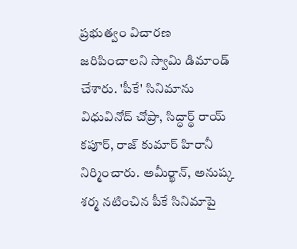ప్రభుత్వం విచారణ జరిపించాలని స్వామి డిమాండ్ చేశారు. 'పీకే' సినిమాను విధువినోద్ చోప్రా, సిద్ధార్థ్ రాయ్ కపూర్, రాజ్ కుమార్ హిరానీ నిర్మించారు. అమీర్ఖాన్, అనుష్క శర్మ నటించిన పీకే సినిమాపై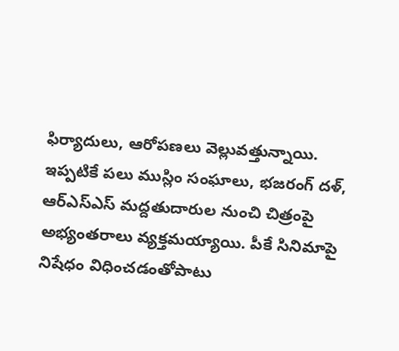ఫిర్యాదులు, ఆరోపణలు వెల్లువత్తున్నాయి.
ఇప్పటికే పలు ముస్లిం సంఘాలు, భజరంగ్ దళ్, ఆర్ఎస్ఎస్ మద్దతుదారుల నుంచి చిత్రంపై అభ్యంతరాలు వ్యక్తమయ్యాయి. పీకే సినిమాపై నిషేధం విధించడంతోపాటు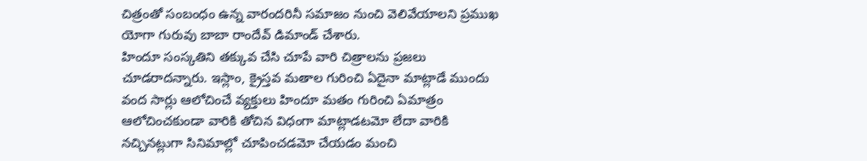చిత్రంతో సంబంధం ఉన్న వారందరినీ సమాజం నుంచి వెలివేయాలని ప్రముఖ యోగా గురువు బాబా రాందేవ్ డిమాండ్ చేశారు.
హిందూ సంస్కతిని తక్కువ చేసి చూపే వారి చిత్రాలను ప్రజలు చూడరాదన్నారు. ఇస్లాం, క్రైస్తవ మతాల గురించి ఏదైనా మాట్లాడే ముందు వంద సార్లు ఆలోచించే వ్యక్తులు హిందూ మతం గురించి ఏమాత్రం ఆలోచించకుండా వారికి తోచిన విధంగా మాట్లాడటమో లేదా వారికి నచ్చినట్లుగా సినిమాల్లో చూపించడమో చేయడం మంచి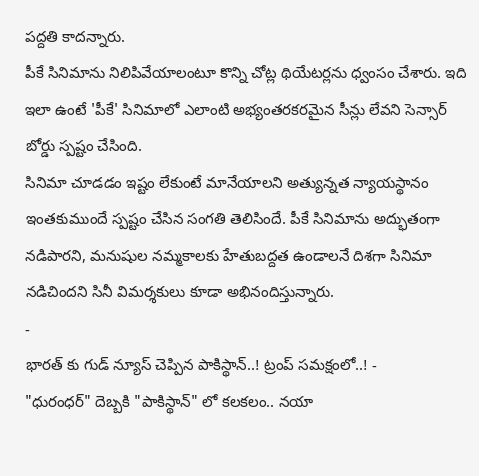పద్దతి కాదన్నారు.
పీకే సినిమాను నిలిపివేయాలంటూ కొన్ని చోట్ల థియేటర్లను ధ్వంసం చేశారు. ఇది ఇలా ఉంటే 'పీకే' సినిమాలో ఎలాంటి అభ్యంతరకరమైన సీన్లు లేవని సెన్సార్ బోర్డు స్పష్టం చేసింది.
సినిమా చూడడం ఇష్టం లేకుంటే మానేయాలని అత్యున్నత న్యాయస్థానం ఇంతకుముందే స్పష్టం చేసిన సంగతి తెలిసిందే. పీకే సినిమాను అద్భుతంగా నడిపారని, మనుషుల నమ్మకాలకు హేతుబద్దత ఉండాలనే దిశగా సినిమా నడిచిందని సినీ విమర్శకులు కూడా అభినందిస్తున్నారు.
-
భారత్ కు గుడ్ న్యూస్ చెప్పిన పాకిస్థాన్..! ట్రంప్ సమక్షంలో..! -
"ధురంధర్" దెబ్బకి "పాకిస్థాన్" లో కలకలం.. నయా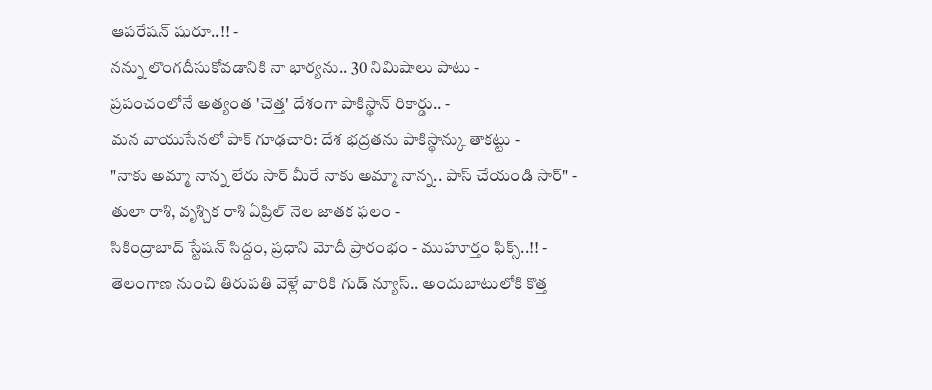ఆపరేషన్ షురూ..!! -
నన్ను లొంగదీసుకోవడానికి నా భార్యను.. 30 నిమిషాలు పాటు -
ప్రపంచంలోనే అత్యంత 'చెత్త' దేశంగా పాకిస్థాన్ రికార్డు.. -
మన వాయుసేనలో పాక్ గూఢచారి: దేశ భద్రతను పాకిస్థాన్కు తాకట్టు -
"నాకు అమ్మా నాన్న లేరు సార్ మీరే నాకు అమ్మా నాన్న.. పాస్ చేయండి సార్" -
తులా రాశి, వృశ్చిక రాశి ఏప్రిల్ నెల జాతక ఫలం -
సికింద్రాబాద్ స్టేషన్ సిద్దం, ప్రధాని మోదీ ప్రారంభం - ముహూర్తం ఫిక్స్..!! -
తెలంగాణ నుంచి తిరుపతి వెళ్లే వారికి గుడ్ న్యూస్.. అందుబాటులోకి కొత్త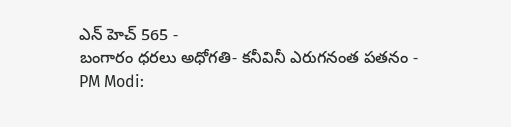ఎన్ హెచ్ 565 -
బంగారం ధరలు అధోగతి- కనీవినీ ఎరుగనంత పతనం -
PM Modi: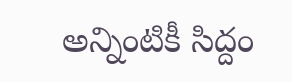అన్నింటికీ సిద్దం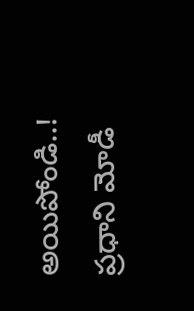అయిపోండి..! ప్రధాని మోడీ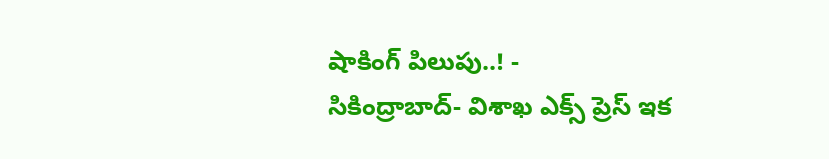షాకింగ్ పిలుపు..! -
సికింద్రాబాద్- విశాఖ ఎక్స్ ప్రెస్ ఇక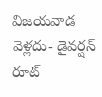విజయవాడ వెళ్లదు- డైవర్షన్ రూట్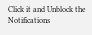Click it and Unblock the Notifications